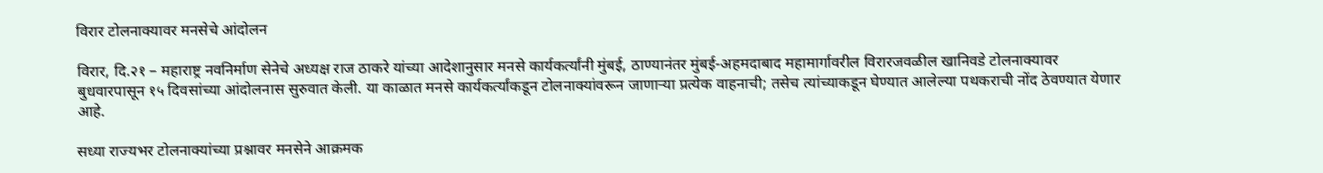विरार टोलनाक्यावर मनसेचे आंदोलन

विरार, दि.२१ – महाराष्ट्र नवनिर्माण सेनेचे अध्यक्ष राज ठाकरे यांच्या आदेशानुसार मनसे कार्यकर्त्यांनी मुंबई, ठाण्यानंतर मुंबई-अहमदाबाद महामार्गावरील विरारजवळील खानिवडे टोलनाक्यावर बुधवारपासून १५ दिवसांच्या आंदोलनास सुरुवात केली. या काळात मनसे कार्यकर्त्यांकडून टोलनाक्यांवरून जाणार्‍या प्रत्येक वाहनाची; तसेच त्यांच्याकडून घेण्यात आलेल्या पथकराची नोंद ठेवण्यात येणार आहे.

सध्या राज्यभर टोलनाक्यांच्या प्रश्नावर मनसेने आक्रमक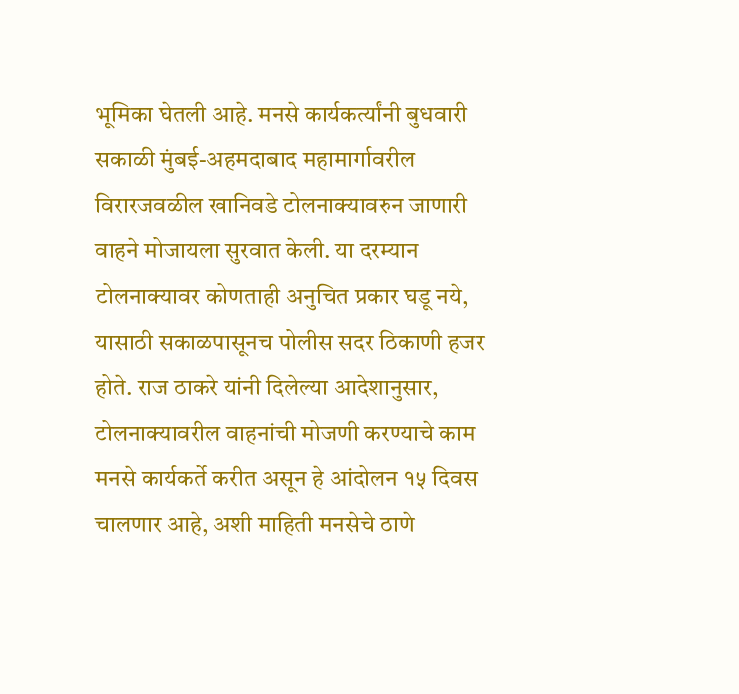भूमिका घेतली आहे. मनसे कार्यकर्त्यांनी बुधवारी सकाळी मुंबई-अहमदाबाद महामार्गावरील विरारजवळील खानिवडे टोलनाक्यावरुन जाणारी वाहने मोजायला सुरवात केली. या दरम्यान टोलनाक्यावर कोणताही अनुचित प्रकार घडू नये, यासाठी सकाळपासूनच पोलीस सदर ठिकाणी हजर होते. राज ठाकरे यांनी दिलेल्या आदेशानुसार, टोलनाक्यावरील वाहनांची मोजणी करण्याचे काम मनसे कार्यकर्ते करीत असून हे आंदोलन १५ दिवस चालणार आहे, अशी माहिती मनसेचे ठाणे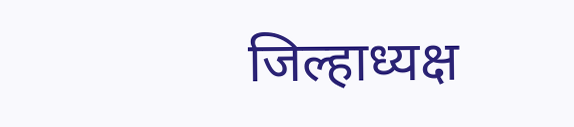जिल्हाध्यक्ष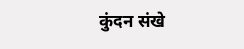कुंदन संखे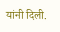यांनी दिली.